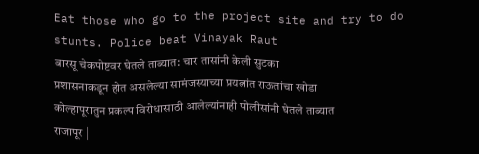Eat those who go to the project site and try to do stunts. Police beat Vinayak Raut
बारसू चेकपोष्टवर घेतले ताब्यात: चार तासांनी केली सुटका
प्रशासनाकडून होत असलेल्या सामंजस्याच्या प्रयत्नांत राऊतांचा खोडा
कोल्हापूरातुन प्रकल्प विरोधासाठी आलेल्यांनाही पोलीसांनी घेतले ताब्यात
राजापूर |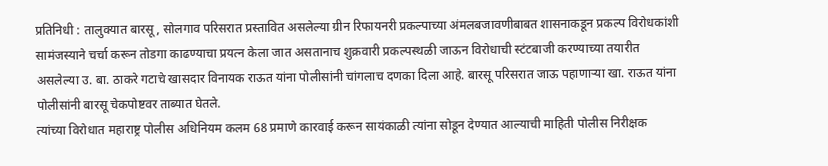प्रतिनिधी : तालुक्यात बारसू, सोलगाव परिसरात प्रस्तावित असलेल्या ग्रीन रिफायनरी प्रकल्पाच्या अंमलबजावणीबाबत शासनाकडून प्रकल्प विरोधकांशी सामंजस्याने चर्चा करून तोडगा काढण्याचा प्रयत्न केला जात असतानाच शुक्रवारी प्रकल्पस्थळी जाऊन विरोधाची स्टंटबाजी करण्याच्या तयारीत असलेल्या उ. बा. ठाकरे गटाचे खासदार विनायक राऊत यांना पोलीसांनी चांगलाच दणका दिला आहे. बारसू परिसरात जाऊ पहाणाऱ्या खा. राऊत यांना पोलीसांनी बारसू चेकपोष्टवर ताब्यात घेतले.
त्यांच्या विरोधात महाराष्ट्र पोलीस अधिनियम कलम 68 प्रमाणे कारवाई करून सायंकाळी त्यांना सोडून देण्यात आल्याची माहिती पोलीस निरीक्षक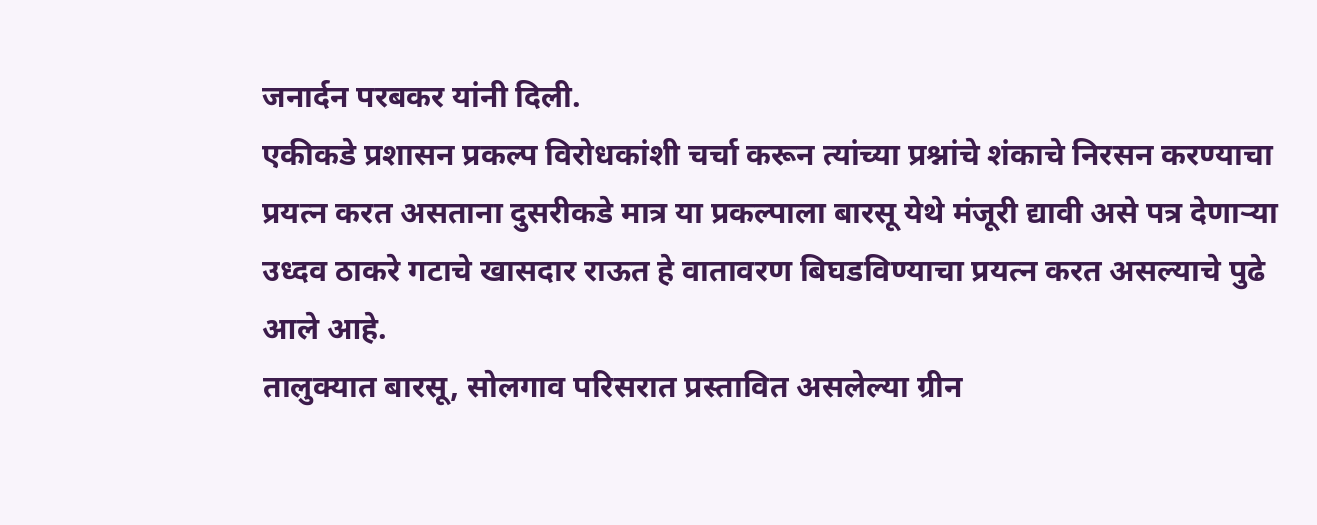जनार्दन परबकर यांनी दिली.
एकीकडे प्रशासन प्रकल्प विरोधकांशी चर्चा करून त्यांच्या प्रश्नांचे शंकाचे निरसन करण्याचा प्रयत्न करत असताना दुसरीकडे मात्र या प्रकल्पाला बारसू येथे मंजूरी द्यावी असे पत्र देणाऱ्या उध्दव ठाकरे गटाचे खासदार राऊत हे वातावरण बिघडविण्याचा प्रयत्न करत असल्याचे पुढे आले आहे.
तालुक्यात बारसू, सोलगाव परिसरात प्रस्तावित असलेल्या ग्रीन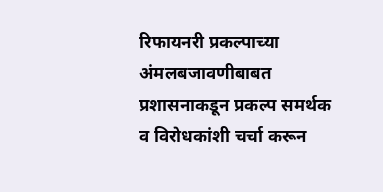रिफायनरी प्रकल्पाच्या अंमलबजावणीबाबत प्रशासनाकडून प्रकल्प समर्थक व विरोधकांशी चर्चा करून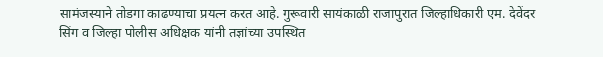सामंजस्याने तोडगा काढण्याचा प्रयत्न करत आहे. गुरूवारी सायंकाळी राजापुरात जिल्हाधिकारी एम. देवेंदर सिंग व जिल्हा पोलीस अधिक्षक यांनी तज्ञांच्या उपस्थित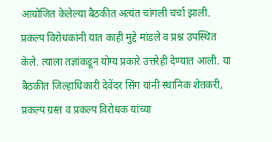आयोजित केलेल्या बैठकीत अत्यंत चांगली चर्चा झाली. प्रकल्प विरोधकांनी यात काही मुद्दे मांडले व प्रश्न उपस्थित केले. त्याला तज्ञांकडून योग्य प्रकारे उत्तरेही देण्यात आली. या बैठकीत जिल्हाधिकारी देवेंदर सिंग यांनी स्थानिक शेतकरी, प्रकल्प ग्रस्त व प्रकल्प विरोधक यांच्या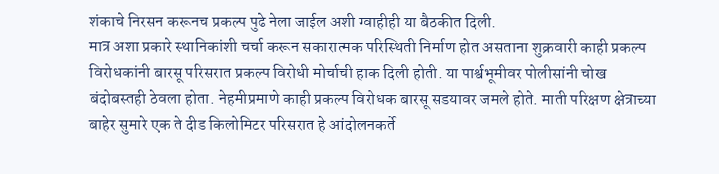शंकाचे निरसन करूनच प्रकल्प पुढे नेला जाईल अशी ग्वाहीही या बैठकीत दिली.
मात्र अशा प्रकारे स्थानिकांशी चर्चा करून सकारात्मक परिस्थिती निर्माण होत असताना शुक्रवारी काही प्रकल्प विरोधकांनी बारसू परिसरात प्रकल्प विरोधी मोर्चाची हाक दिली होती. या पार्श्वभूमीवर पोलीसांनी चोख बंदोबस्तही ठेवला होता. नेहमीप्रमाणे काही प्रकल्प विरोधक बारसू सडयावर जमले होते. माती परिक्षण क्षेत्राच्या बाहेर सुमारे एक ते दीड किलोमिटर परिसरात हे आंदोलनकर्ते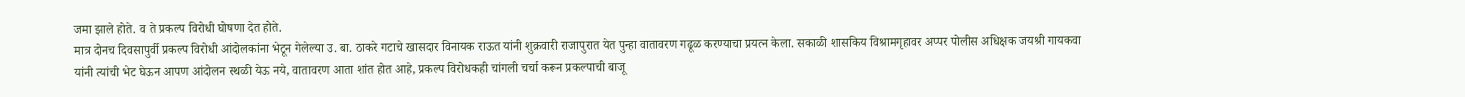जमा झाले होते. व ते प्रकल्प विरोधी घोषणा देत होते.
मात्र दोनच दिवसापुर्वी प्रकल्प विरोधी आंदोलकांना भेटून गेलेल्या उ. बा. ठाकरे गटाचे खासदार विनायक राऊत यांनी शुक्रवारी राजापुरात येत पुन्हा वातावरण गढूळ करण्याचा प्रयत्न केला. सकाळी शासकिय विश्रामगृहावर अप्पर पोलीस अधिक्षक जयश्री गायकवा यांनी त्यांची भेट घेऊन आपण आंदोलन स्थळी येऊ नये, वातावरण आता शांत होत आहे, प्रकल्प विरोधकही चांगली चर्चा करून प्रकल्पाची बाजू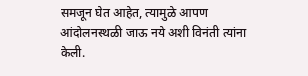समजून घेत आहेत, त्यामुळे आपण आंदोलनस्थळी जाऊ नये अशी विनंती त्यांना केली.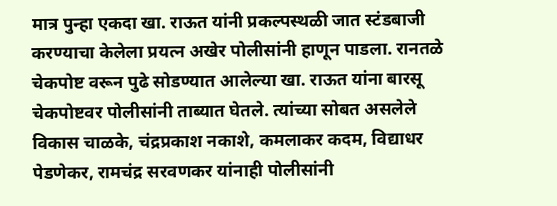मात्र पुन्हा एकदा खा. राऊत यांनी प्रकल्पस्थळी जात स्टंडबाजी करण्याचा केलेला प्रयत्न अखेर पोलीसांनी हाणून पाडला. रानतळे चेकपोष्ट वरून पुढे सोडण्यात आलेल्या खा. राऊत यांना बारसू चेकपोष्टवर पोलीसांनी ताब्यात घेतले. त्यांच्या सोबत असलेले विकास चाळके, चंद्रप्रकाश नकाशे, कमलाकर कदम, विद्याधर पेडणेकर, रामचंद्र सरवणकर यांनाही पोलीसांनी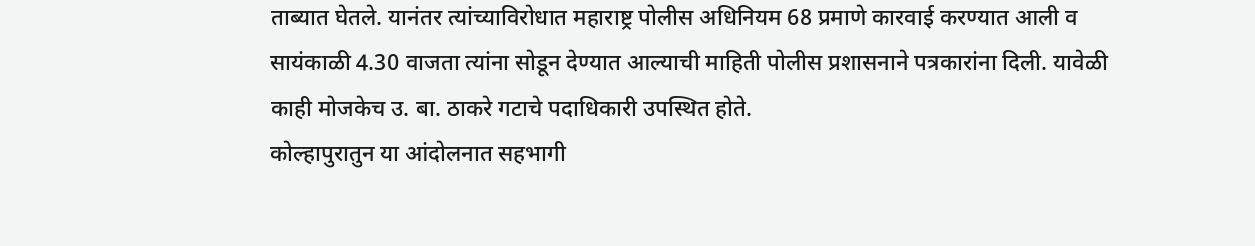ताब्यात घेतले. यानंतर त्यांच्याविरोधात महाराष्ट्र पोलीस अधिनियम 68 प्रमाणे कारवाई करण्यात आली व सायंकाळी 4.30 वाजता त्यांना सोडून देण्यात आल्याची माहिती पोलीस प्रशासनाने पत्रकारांना दिली. यावेळी काही मोजकेच उ. बा. ठाकरे गटाचे पदाधिकारी उपस्थित होते.
कोल्हापुरातुन या आंदोलनात सहभागी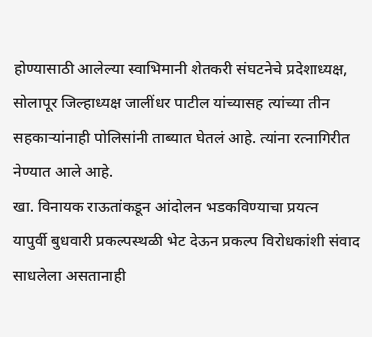होण्यासाठी आलेल्या स्वाभिमानी शेतकरी संघटनेचे प्रदेशाध्यक्ष, सोलापूर जिल्हाध्यक्ष जालींधर पाटील यांच्यासह त्यांच्या तीन सहकाऱ्यांनाही पोलिसांनी ताब्यात घेतलं आहे. त्यांना रत्नागिरीत नेण्यात आले आहे.
खा. विनायक राऊतांकडून आंदोलन भडकविण्याचा प्रयत्न
यापुर्वी बुधवारी प्रकल्पस्थळी भेट देऊन प्रकल्प विरोधकांशी संवाद साधलेला असतानाही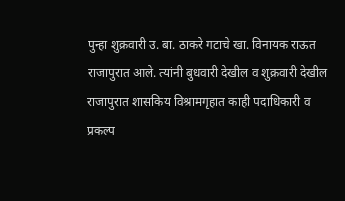पुन्हा शुक्रवारी उ. बा. ठाकरे गटाचे खा. विनायक राऊत राजापुरात आले. त्यांनी बुधवारी देखील व शुक्रवारी देखील राजापुरात शासकिय विश्रामगृहात काही पदाधिकारी व प्रकल्प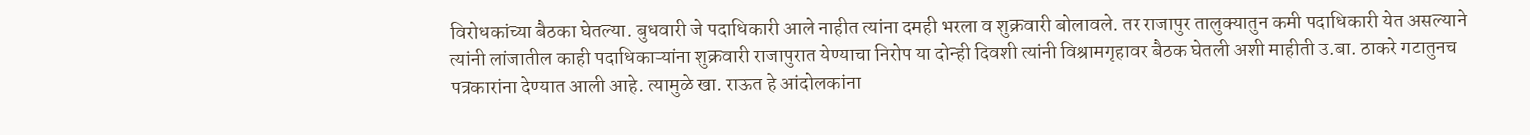विरोधकांच्या बैठका घेतल्या. बुधवारी जे पदाधिकारी आले नाहीत त्यांना दमही भरला व शुक्रवारी बोलावले. तर राजापुर तालुक्यातुन कमी पदाधिकारी येत असल्याने त्यांनी लांजातील काही पदाधिकाऱ्यांना शुक्रवारी राजापुरात येण्याचा निरोप या दोन्ही दिवशी त्यांनी विश्रामगृहावर बैठक घेतली अशी माहीती उ.बा. ठाकरे गटातुनच पत्रकारांना देण्यात आली आहे. त्यामुळे खा. राऊत हे आंदोलकांना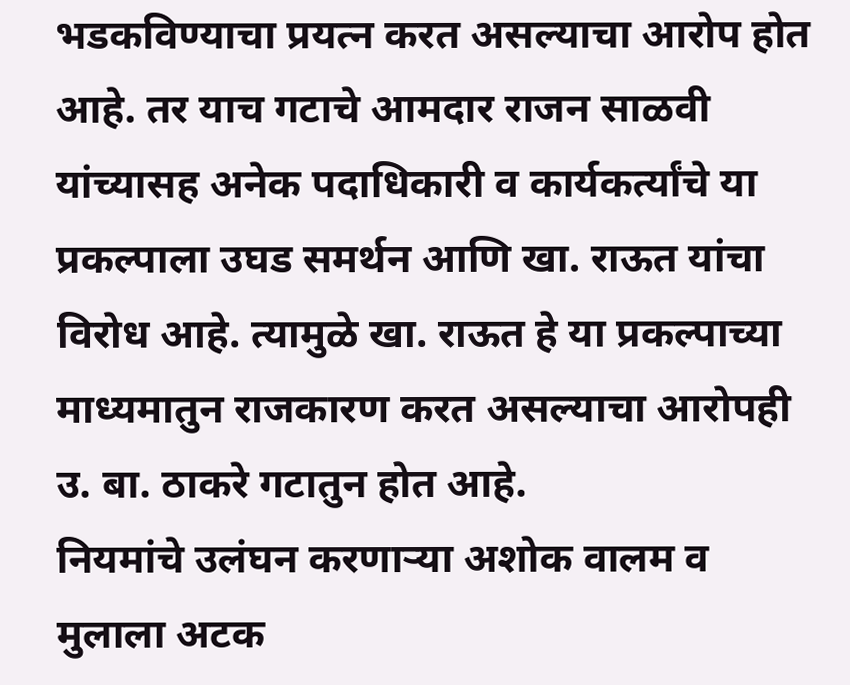भडकविण्याचा प्रयत्न करत असल्याचा आरोप होत आहे. तर याच गटाचे आमदार राजन साळवी यांच्यासह अनेक पदाधिकारी व कार्यकर्त्यांचे या प्रकल्पाला उघड समर्थन आणि खा. राऊत यांचा विरोध आहे. त्यामुळे खा. राऊत हे या प्रकल्पाच्या माध्यमातुन राजकारण करत असल्याचा आरोपही उ. बा. ठाकरे गटातुन होत आहे.
नियमांचे उलंघन करणाऱ्या अशोक वालम व मुलाला अटक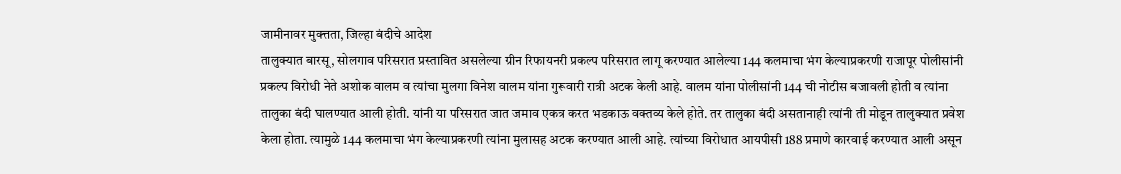जामीनावर मुक्त्तता, जिल्हा बंदीचे आदेश
तालुक्यात बारसू, सोलगाव परिसरात प्रस्तावित असलेल्या ग्रीन रिफायनरी प्रकल्प परिसरात लागू करण्यात आलेल्या 144 कलमाचा भंग केल्याप्रकरणी राजापूर पोलीसांनी प्रकल्प विरोधी नेते अशोक वालम व त्यांचा मुलगा विनेश वालम यांना गुरूवारी रात्री अटक केली आहे. वालम यांना पोलीसांनी 144 ची नोटीस बजावली होती व त्यांना तालुका बंदी घालण्यात आली होती. यांनी या परिसरात जात जमाव एकत्र करत भडकाऊ वक्तव्य केले होते. तर तालुका बंदी असतानाही त्यांनी ती मोडून तालुक्यात प्रवेश केला होता. त्यामुळे 144 कलमाचा भंग केल्याप्रकरणी त्यांना मुलासह अटक करण्यात आली आहे. त्यांच्या विरोधात आयपीसी 188 प्रमाणे कारवाई करण्यात आली असून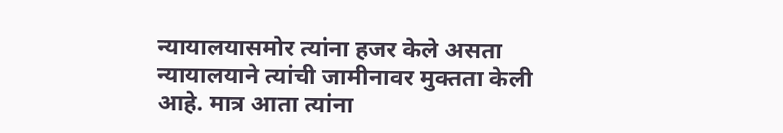न्यायालयासमोर त्यांना हजर केले असता न्यायालयाने त्यांची जामीनावर मुक्तता केली आहे. मात्र आता त्यांना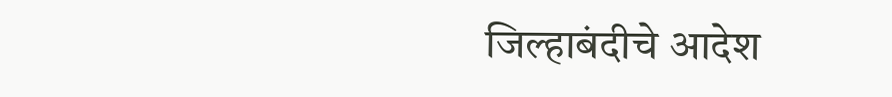जिल्हाबंदीचे आदेश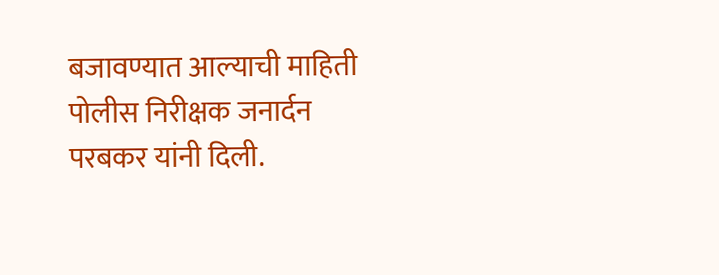बजावण्यात आल्याची माहिती पोलीस निरीक्षक जनार्दन परबकर यांनी दिली.